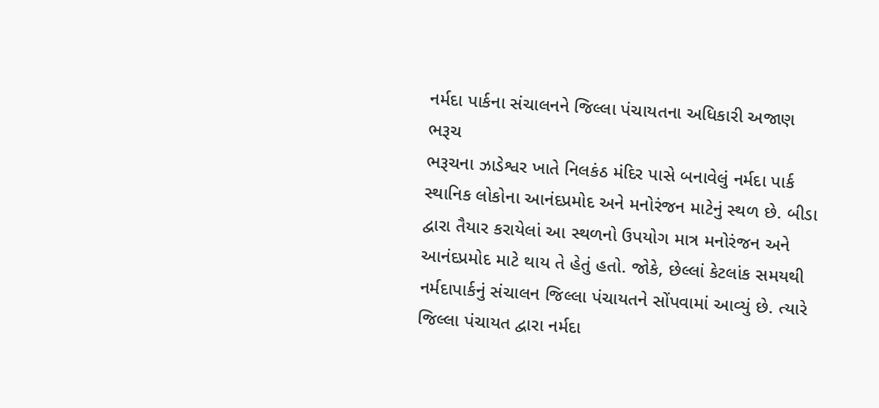નર્મદા પાર્કના સંચાલનને જિલ્લા પંચાયતના અધિકારી અજાણ
ભરૂચ
ભરૂચના ઝાડેશ્વર ખાતે નિલકંઠ મંદિર પાસે બનાવેલું નર્મદા પાર્ક સ્થાનિક લોકોના આનંદપ્રમોદ અને મનોરંજન માટેનું સ્થળ છે. બીડા દ્વારા તૈયાર કરાયેલાં આ સ્થળનો ઉપયોગ માત્ર મનોરંજન અને આનંદપ્રમોદ માટે થાય તે હેતું હતો. જોકે, છેલ્લાં કેટલાંક સમયથી નર્મદાપાર્કનું સંચાલન જિલ્લા પંચાયતને સોંપવામાં આવ્યું છે. ત્યારે જિલ્લા પંચાયત દ્વારા નર્મદા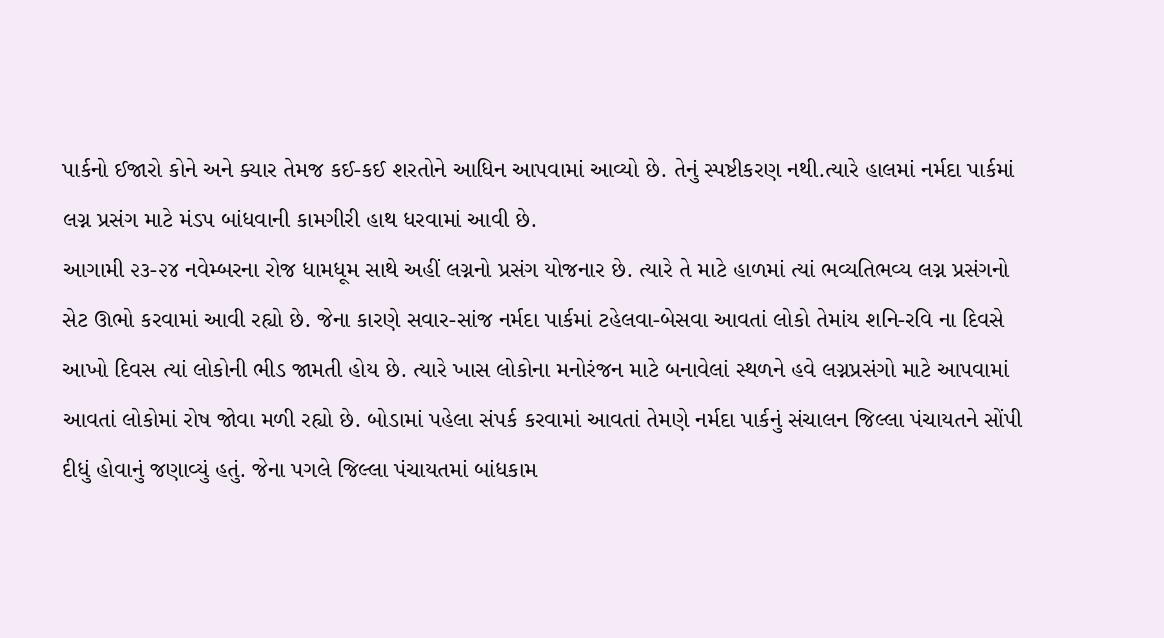પાર્કનો ઈજારો કોને અને ક્યાર તેમજ કઈ-કઈ શરતોને આધિન આપવામાં આવ્યો છે. તેનું સ્પષ્ટીકરણ નથી.ત્યારે હાલમાં નર્મદા પાર્કમાં લગ્ન પ્રસંગ માટે મંડપ બાંધવાની કામગીરી હાથ ધરવામાં આવી છે.
આગામી ૨૩-૨૪ નવેમ્બરના રોજ ધામધૂમ સાથે અહીં લગ્નનો પ્રસંગ યોજનાર છે. ત્યારે તે માટે હાળમાં ત્યાં ભવ્યતિભવ્ય લગ્ન પ્રસંગનો સેટ ઊભો કરવામાં આવી રહ્યો છે. જેના કારણે સવાર-સાંજ નર્મદા પાર્કમાં ટહેલવા-બેસવા આવતાં લોકો તેમાંય શનિ-રવિ ના દિવસે આખો દિવસ ત્યાં લોકોની ભીડ જામતી હોય છે. ત્યારે ખાસ લોકોના મનોરંજન માટે બનાવેલાં સ્થળને હવે લગ્નપ્રસંગો માટે આપવામાં આવતાં લોકોમાં રોષ જોવા મળી રહ્યો છે. બોડામાં પહેલા સંપર્ક કરવામાં આવતાં તેમણે નર્મદા પાર્કનું સંચાલન જિલ્લા પંચાયતને સોંપી દીધું હોવાનું જણાવ્યું હતું. જેના પગલે જિલ્લા પંચાયતમાં બાંધકામ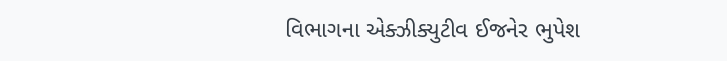વિભાગના એક્ઝીક્યુટીવ ઈજનેર ભુપેશ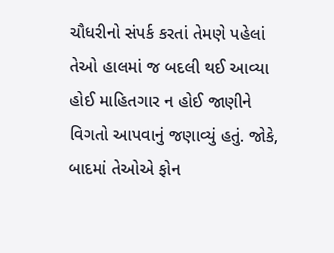ચૌધરીનો સંપર્ક કરતાં તેમણે પહેલાં તેઓ હાલમાં જ બદલી થઈ આવ્યા હોઈ માહિતગાર ન હોઈ જાણીને વિગતો આપવાનું જણાવ્યું હતું. જોકે, બાદમાં તેઓએ ફોન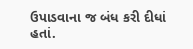ઉપાડવાના જ બંધ કરી દીધાં હતાં.